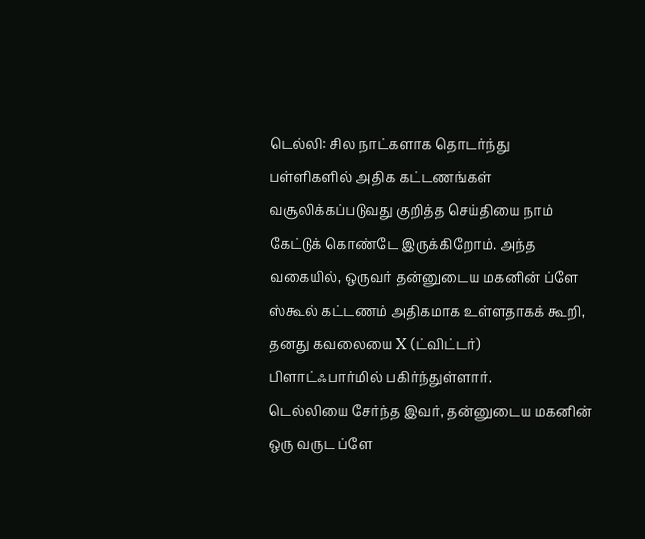டெல்லி: சில நாட்களாக தொடர்ந்து பள்ளிகளில் அதிக கட்டணங்கள் வசூலிக்கப்படுவது குறித்த செய்தியை நாம் கேட்டுக் கொண்டே இருக்கிறோம். அந்த வகையில், ஒருவர் தன்னுடைய மகனின் ப்ளே ஸ்கூல் கட்டணம் அதிகமாக உள்ளதாகக் கூறி, தனது கவலையை X (ட்விட்டர்) பிளாட்ஃபார்மில் பகிர்ந்துள்ளார்.
டெல்லியை சேர்ந்த இவர், தன்னுடைய மகனின் ஒரு வருட ப்ளே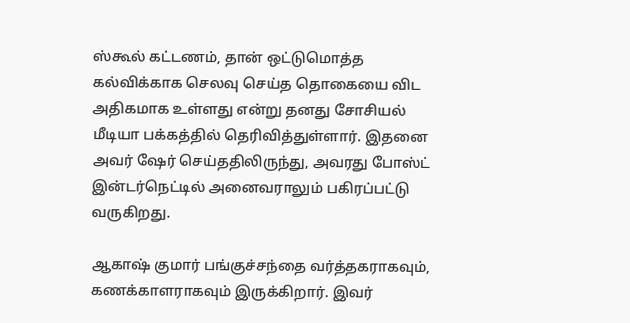ஸ்கூல் கட்டணம், தான் ஒட்டுமொத்த கல்விக்காக செலவு செய்த தொகையை விட அதிகமாக உள்ளது என்று தனது சோசியல் மீடியா பக்கத்தில் தெரிவித்துள்ளார். இதனை அவர் ஷேர் செய்ததிலிருந்து, அவரது போஸ்ட் இன்டர்நெட்டில் அனைவராலும் பகிரப்பட்டு வருகிறது.

ஆகாஷ் குமார் பங்குச்சந்தை வர்த்தகராகவும், கணக்காளராகவும் இருக்கிறார். இவர்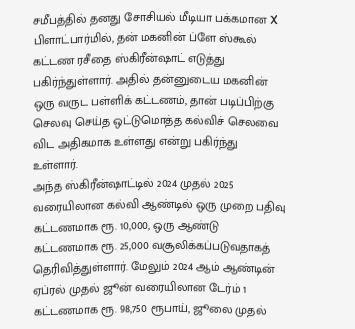சமீபத்தில் தனது சோசியல் மீடியா பக்கமான X பிளாட்பார்மில், தன் மகனின் ப்ளே ஸ்கூல் கட்டண ரசீதை ஸ்கிரீன்ஷாட் எடுத்து பகிர்ந்துள்ளார். அதில் தன்னுடைய மகனின் ஒரு வருட பள்ளிக் கட்டணம், தான் படிப்பிற்கு செலவு செய்த ஒட்டுமொத்த கல்விச் செலவை விட அதிகமாக உள்ளது என்று பகிர்ந்து உள்ளார்.
அந்த ஸ்கிரீன்ஷாட்டில் 2024 முதல் 2025 வரையிலான கல்வி ஆண்டில் ஒரு முறை பதிவு கட்டணமாக ரூ. 10,000, ஒரு ஆண்டு கட்டணமாக ரூ. 25,000 வசூலிக்கப்படுவதாகத் தெரிவித்துள்ளார். மேலும் 2024 ஆம் ஆண்டின் ஏப்ரல் முதல் ஜூன் வரையிலான டேர்ம் 1 கட்டணமாக ரூ. 98,750 ரூபாய், ஜூலை முதல்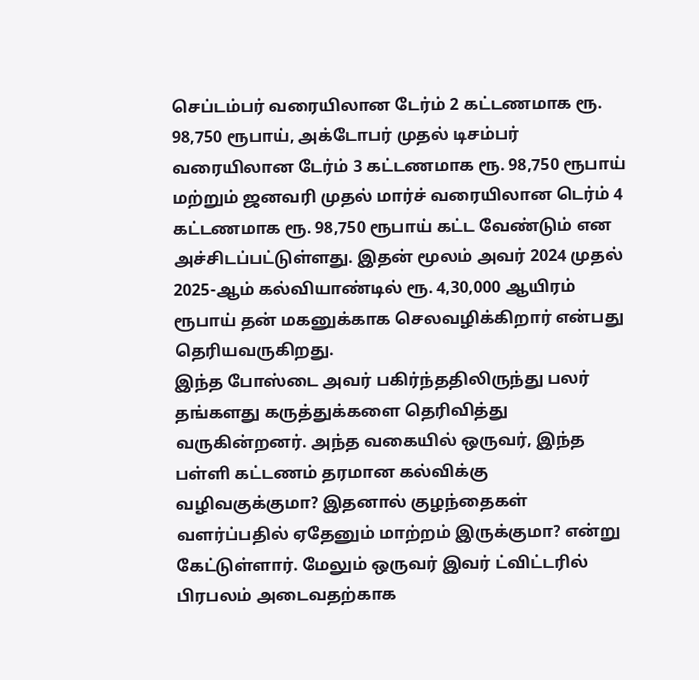செப்டம்பர் வரையிலான டேர்ம் 2 கட்டணமாக ரூ. 98,750 ரூபாய், அக்டோபர் முதல் டிசம்பர் வரையிலான டேர்ம் 3 கட்டணமாக ரூ. 98,750 ரூபாய் மற்றும் ஜனவரி முதல் மார்ச் வரையிலான டெர்ம் 4 கட்டணமாக ரூ. 98,750 ரூபாய் கட்ட வேண்டும் என அச்சிடப்பட்டுள்ளது. இதன் மூலம் அவர் 2024 முதல் 2025-ஆம் கல்வியாண்டில் ரூ. 4,30,000 ஆயிரம் ரூபாய் தன் மகனுக்காக செலவழிக்கிறார் என்பது தெரியவருகிறது.
இந்த போஸ்டை அவர் பகிர்ந்ததிலிருந்து பலர் தங்களது கருத்துக்களை தெரிவித்து வருகின்றனர். அந்த வகையில் ஒருவர், இந்த பள்ளி கட்டணம் தரமான கல்விக்கு வழிவகுக்குமா? இதனால் குழந்தைகள் வளர்ப்பதில் ஏதேனும் மாற்றம் இருக்குமா? என்று கேட்டுள்ளார். மேலும் ஒருவர் இவர் ட்விட்டரில் பிரபலம் அடைவதற்காக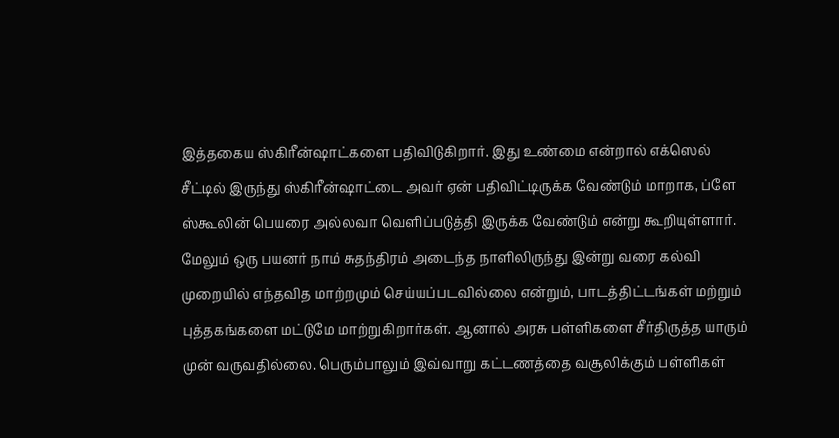இத்தகைய ஸ்கிரீன்ஷாட்களை பதிவிடுகிறார். இது உண்மை என்றால் எக்ஸெல் சீட்டில் இருந்து ஸ்கிரீன்ஷாட்டை அவர் ஏன் பதிவிட்டிருக்க வேண்டும் மாறாக, ப்ளே ஸ்கூலின் பெயரை அல்லவா வெளிப்படுத்தி இருக்க வேண்டும் என்று கூறியுள்ளார்.
மேலும் ஒரு பயனர் நாம் சுதந்திரம் அடைந்த நாளிலிருந்து இன்று வரை கல்வி முறையில் எந்தவித மாற்றமும் செய்யப்படவில்லை என்றும், பாடத்திட்டங்கள் மற்றும் புத்தகங்களை மட்டுமே மாற்றுகிறார்கள். ஆனால் அரசு பள்ளிகளை சீர்திருத்த யாரும் முன் வருவதில்லை. பெரும்பாலும் இவ்வாறு கட்டணத்தை வசூலிக்கும் பள்ளிகள்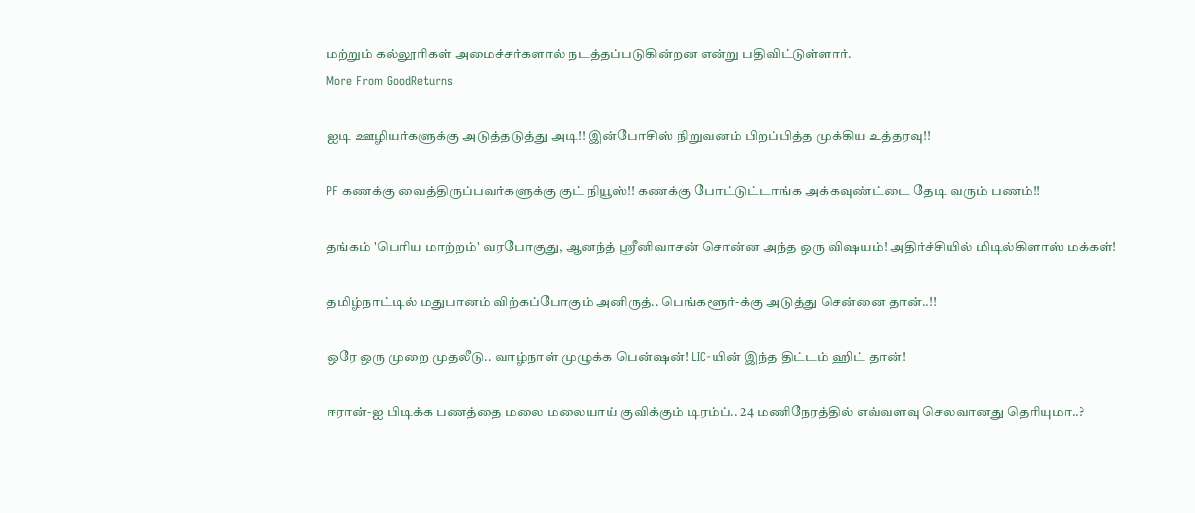மற்றும் கல்லூரிகள் அமைச்சர்களால் நடத்தப்படுகின்றன என்று பதிவிட்டுள்ளார்.
More From GoodReturns

ஐடி ஊழியர்களுக்கு அடுத்தடுத்து அடி!! இன்போசிஸ் நிறுவனம் பிறப்பித்த முக்கிய உத்தரவு!!

PF கணக்கு வைத்திருப்பவர்களுக்கு குட் நியூஸ்!! கணக்கு போட்டுட்டாங்க அக்கவுண்ட்டை தேடி வரும் பணம்!!

தங்கம் 'பெரிய மாற்றம்' வரபோகுது, ஆனந்த் ஸ்ரீனிவாசன் சொன்ன அந்த ஒரு விஷயம்! அதிர்ச்சியில் மிடில்கிளாஸ் மக்கள்!

தமிழ்நாட்டில் மதுபானம் விற்கப்போகும் அனிருத்.. பெங்களூர்-க்கு அடுத்து சென்னை தான்..!!

ஒரே ஒரு முறை முதலீடு.. வாழ்நாள் முழுக்க பென்ஷன்! LIC-யின் இந்த திட்டம் ஹிட் தான்!

ஈரான்-ஐ பிடிக்க பணத்தை மலை மலையாய் குவிக்கும் டிரம்ப்.. 24 மணிநேரத்தில் எவ்வளவு செலவானது தெரியுமா..?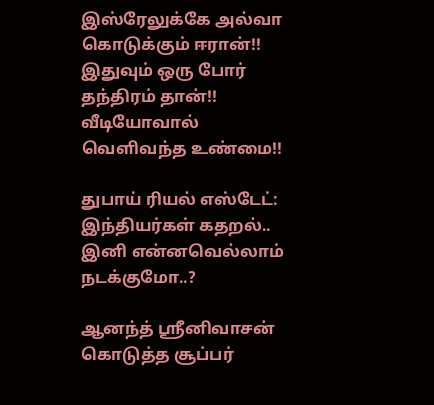இஸ்ரேலுக்கே அல்வா கொடுக்கும் ஈரான்!! இதுவும் ஒரு போர் தந்திரம் தான்!! வீடியோவால் வெளிவந்த உண்மை!!

துபாய் ரியல் எஸ்டேட்: இந்தியர்கள் கதறல்.. இனி என்னவெல்லாம் நடக்குமோ..?

ஆனந்த் ஸ்ரீனிவாசன் கொடுத்த சூப்பர்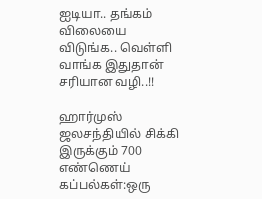ஐடியா.. தங்கம் விலையை விடுங்க.. வெள்ளி வாங்க இதுதான் சரியான வழி..!!

ஹார்முஸ் ஜலசந்தியில் சிக்கி இருக்கும் 700 எண்ணெய் கப்பல்கள்:ஒரு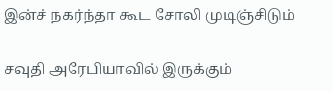இன்ச் நகர்ந்தா கூட சோலி முடிஞ்சிடும்

சவுதி அரேபியாவில் இருக்கும்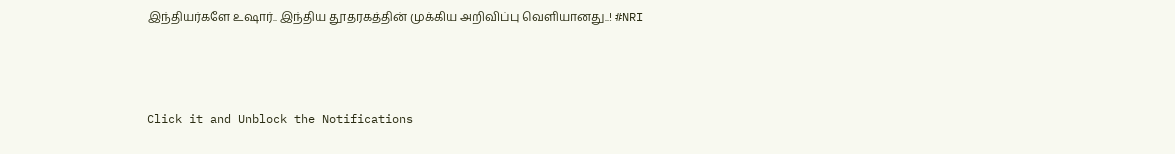இந்தியர்களே உஷார்.. இந்திய தூதரகத்தின் முக்கிய அறிவிப்பு வெளியானது..! #NRI



Click it and Unblock the Notifications